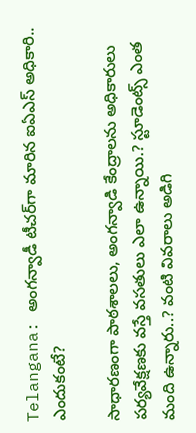Telangana: అంగన్వాడీ టీచర్‌గా మారిన ఐఏఎస్ అధికారి.. ఎందుకంటే?

సాధారణంగా పాఠశాలలు, అంగన్వాడి కేంద్రాలను అధికారులు పర్యవేక్షణకు వస్తే వసతులు ఎలా ఉన్నాయి.? స్టూడెంట్స్‌ ఎంత మంది ఉన్నారు..? వంటి వివరాలు అడిగి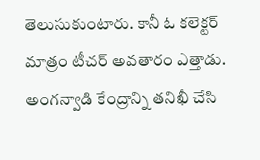తెలుసుకుంటారు. కానీ ఓ కలెక్టర్ మాత్రం టీచర్‌ అవతారం ఎత్తాడు. అంగన్వాడి కేంద్రాన్ని తనిఖీ చేసి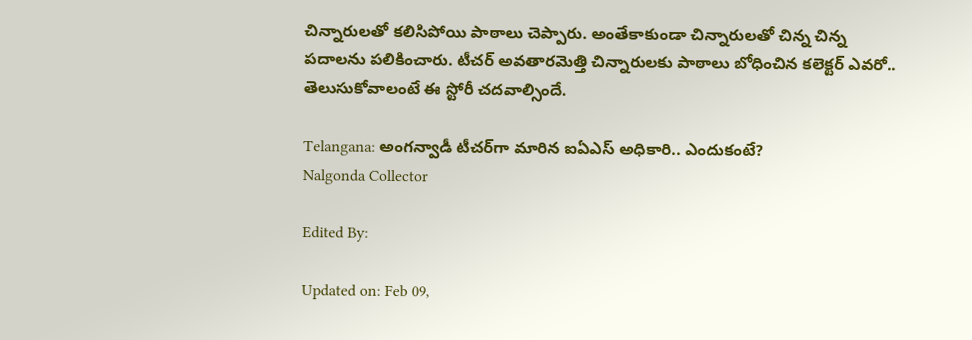చిన్నారులతో కలిసిపోయి పాఠాలు చెప్పారు. అంతేకాకుండా చిన్నారులతో చిన్న చిన్న పదాలను పలికించారు. టీచర్ అవతారమెత్తి చిన్నారులకు పాఠాలు బోధించిన కలెక్టర్ ఎవరో.. తెలుసుకోవాలంటే ఈ స్టోరీ చదవాల్సిందే.

Telangana: అంగన్వాడీ టీచర్‌గా మారిన ఐఏఎస్ అధికారి.. ఎందుకంటే?
Nalgonda Collector

Edited By:

Updated on: Feb 09,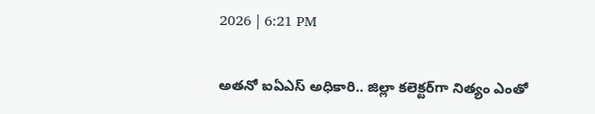2026 | 6:21 PM

అతనో ఐఏఎస్ అధికారి.. జిల్లా కలెక్టర్‌గా నిత్యం ఎంతో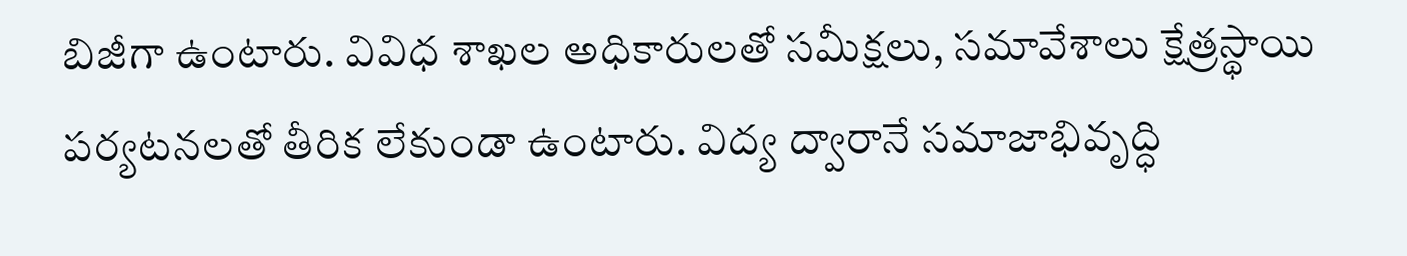బిజీగా ఉంటారు. వివిధ శాఖల అధికారులతో సమీక్షలు, సమావేశాలు క్షేత్రస్థాయి పర్యటనలతో తీరిక లేకుండా ఉంటారు. విద్య ద్వారానే సమాజాభివృద్ధి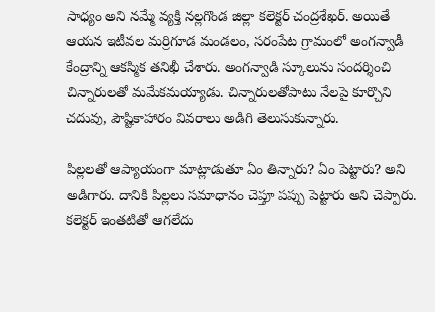సాధ్యం అని నమ్మే వ్యక్తి నల్లగొండ జిల్లా కలెక్టర్ చంద్రశేఖర్. అయితే ఆయన ఇటీవల మర్రిగూడ మండలం, సరంపేట గ్రామంలో అంగన్వాడీ కేంద్రాన్ని ఆకస్మిక తనిఖీ చేశారు. అంగన్వాడి స్కూలును సందర్శించి చిన్నారులతో మమేకమయ్యాడు. చిన్నారులతోపాటు నేలపై కూర్చొని చదువు, పౌష్టికాహారం వివరాలు అడిగి తెలుసుకున్నారు.

పిల్లలతో ఆప్యాయంగా మాట్లాడుతూ ఏం తిన్నారు? ఏం పెట్టారు? అని అడిగారు. దానికి పిల్లలు సమాధానం చెప్తూ పప్పు పెట్టారు అని చెప్పారు. కలెక్టర్ ఇంతటితో ఆగలేదు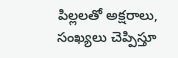పిల్లలతో అక్షరాలు, సంఖ్యలు చెప్పిస్తూ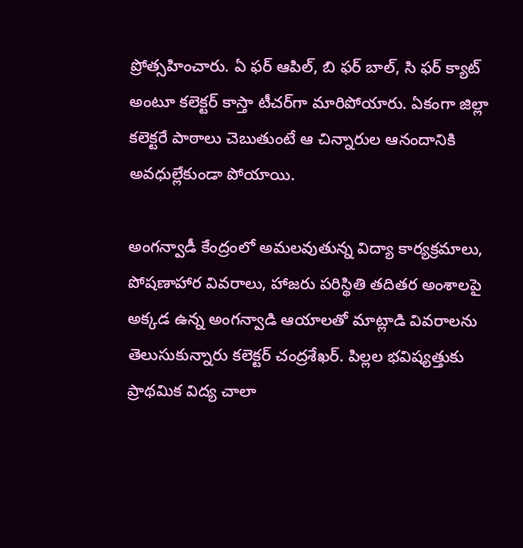ప్రోత్సహించారు. ఏ ఫర్ ఆపిల్, బి ఫర్ బాల్, సి ఫర్ క్యాట్ అంటూ కలెక్టర్ కాస్తా టీచర్‌గా మారిపోయారు. ఏకంగా జిల్లా కలెక్టరే పాఠాలు చెబుతుంటే ఆ చిన్నారుల ఆనందానికి అవధుల్లేకుండా పోయాయి.

అంగన్వాడీ కేంద్రంలో అమలవుతున్న విద్యా కార్యక్రమాలు, పోషణాహార వివరాలు, హాజరు పరిస్థితి తదితర అంశాలపై అక్కడ ఉన్న అంగన్వాడి ఆయాలతో మాట్లాడి వివరాలను తెలుసుకున్నారు కలెక్టర్ చంద్రశేఖర్. పిల్లల భవిష్యత్తుకు ప్రాథమిక విద్య చాలా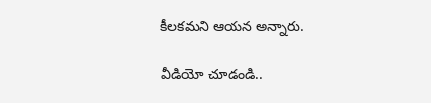కీలకమని ఆయన అన్నారు.

వీడియో చూడండి..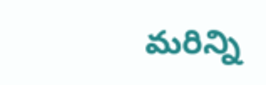మరిన్ని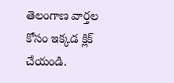తెలంగాణ వార్తల కోసం ఇక్కడ క్లిక్ చేయండి.